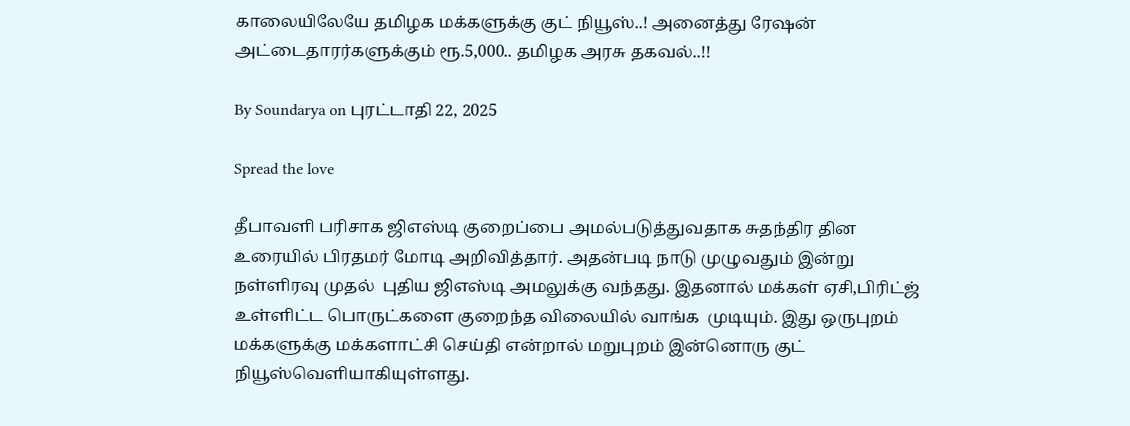காலையிலேயே தமிழக மக்களுக்கு குட் நியூஸ்..! அனைத்து ரேஷன் அட்டைதாரர்களுக்கும் ரூ.5,000.. தமிழக அரசு தகவல்..!!

By Soundarya on புரட்டாதி 22, 2025

Spread the love

தீபாவளி பரிசாக ஜிஎஸ்டி குறைப்பை அமல்படுத்துவதாக சுதந்திர தின உரையில் பிரதமர் மோடி அறிவித்தார். அதன்படி நாடு முழுவதும் இன்று நள்ளிரவு முதல்  புதிய ஜிஎஸ்டி அமலுக்கு வந்தது. இதனால் மக்கள் ஏசி,பிரிட்ஜ் உள்ளிட்ட பொருட்களை குறைந்த விலையில் வாங்க  முடியும். இது ஒருபுறம் மக்களுக்கு மக்களாட்சி செய்தி என்றால் மறுபுறம் இன்னொரு குட் நியூஸ்வெளியாகியுள்ளது.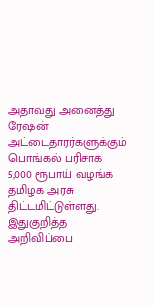அதாவது அனைத்து ரேஷன் அட்டைதாரர்களுக்கும் பொங்கல் பரிசாக 5,000 ரூபாய் வழங்க தமிழக அரசு திட்டமிட்டுள்ளது. இதுகுறித்த அறிவிப்பை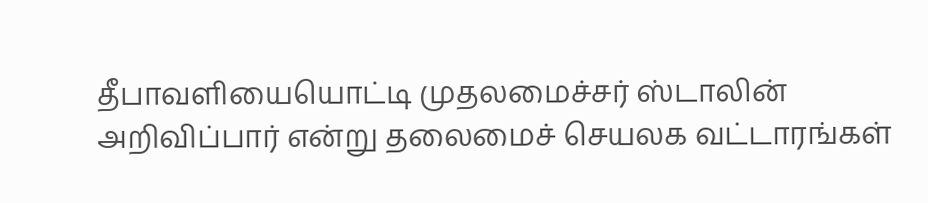தீபாவளியையொட்டி முதலமைச்சர் ஸ்டாலின் அறிவிப்பார் என்று தலைமைச் செயலக வட்டாரங்கள்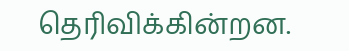தெரிவிக்கின்றன.